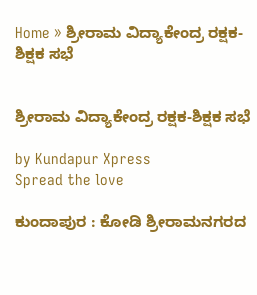Home » ಶ್ರೀರಾಮ ವಿದ್ಯಾಕೇಂದ್ರ ರಕ್ಷಕ-ಶಿಕ್ಷಕ ಸಭೆ


ಶ್ರೀರಾಮ ವಿದ್ಯಾಕೇಂದ್ರ ರಕ್ಷಕ-ಶಿಕ್ಷಕ ಸಭೆ

by Kundapur Xpress
Spread the love

ಕುಂದಾಪುರ : ಕೋಡಿ ಶ್ರೀರಾಮನಗರದ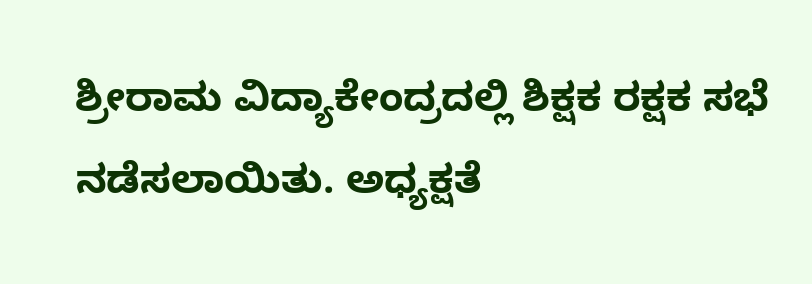ಶ್ರೀರಾಮ ವಿದ್ಯಾಕೇಂದ್ರದಲ್ಲಿ ಶಿಕ್ಷಕ ರಕ್ಷಕ ಸಭೆ ನಡೆಸಲಾಯಿತು. ಅಧ್ಯಕ್ಷತೆ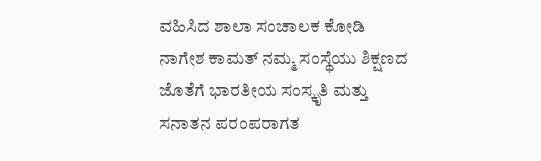ವಹಿಸಿದ ಶಾಲಾ ಸಂಚಾಲಕ ಕೋಡಿ ನಾಗೇಶ ಕಾಮತ್ ನಮ್ಮ ಸಂಸ್ಥೆಯು ಶಿಕ್ಷಣದ ಜೊತೆಗೆ ಭಾರತೀಯ ಸಂಸ್ಕೃತಿ ಮತ್ತು ಸನಾತನ ಪರಂಪರಾಗತ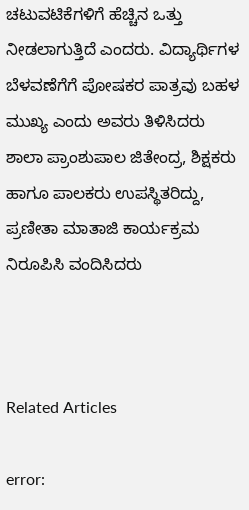ಚಟುವಟಿಕೆಗಳಿಗೆ ಹೆಚ್ಚಿನ ಒತ್ತು ನೀಡಲಾಗುತ್ತಿದೆ ಎಂದರು. ವಿದ್ಯಾರ್ಥಿಗಳ ಬೆಳವಣೆಗೆಗೆ ಪೋಷಕರ ಪಾತ್ರವು ಬಹಳ ಮುಖ್ಯ ಎಂದು ಅವರು ತಿಳಿಸಿದರು ಶಾಲಾ ಪ್ರಾಂಶುಪಾಲ ಜಿತೇಂದ್ರ, ಶಿಕ್ಷಕರು ಹಾಗೂ ಪಾಲಕರು ಉಪಸ್ಥಿತರಿದ್ದು, ಪ್ರಣೀತಾ ಮಾತಾಜಿ ಕಾರ್ಯಕ್ರಮ ನಿರೂಪಿಸಿ ವಂದಿಸಿದರು



Related Articles

error: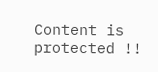Content is protected !!